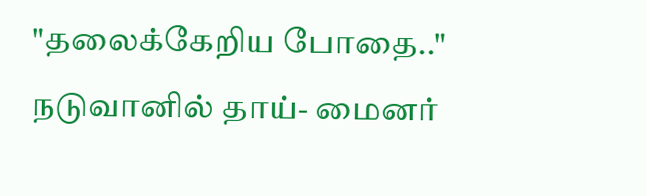"தலைக்கேறிய போதை.." நடுவானில் தாய்- மைனர்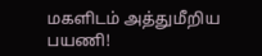மகளிடம் அத்துமீறிய பயணி!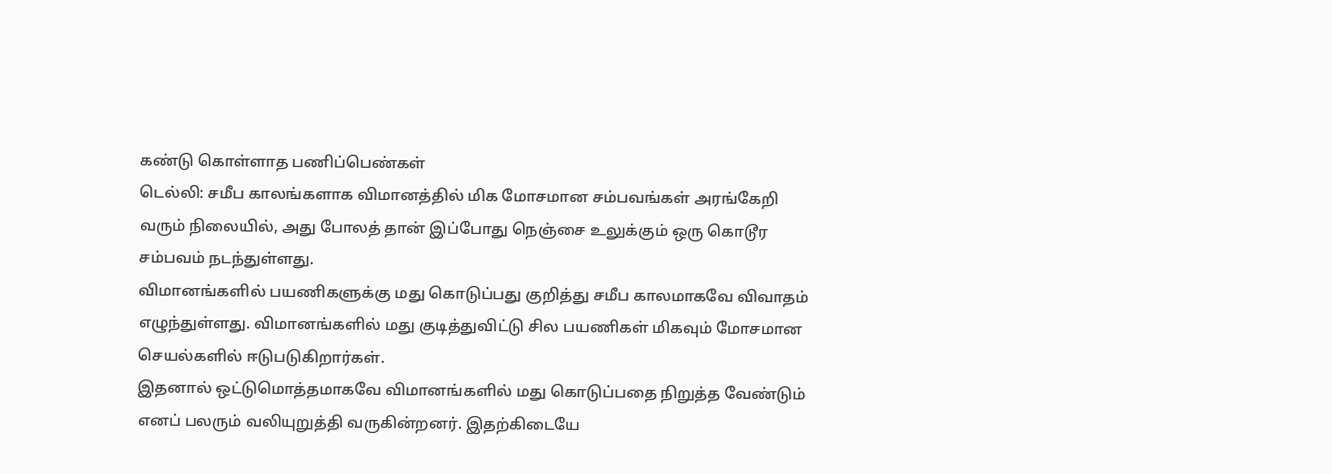கண்டு கொள்ளாத பணிப்பெண்கள்
டெல்லி: சமீப காலங்களாக விமானத்தில் மிக மோசமான சம்பவங்கள் அரங்கேறி வரும் நிலையில், அது போலத் தான் இப்போது நெஞ்சை உலுக்கும் ஒரு கொடூர சம்பவம் நடந்துள்ளது.
விமானங்களில் பயணிகளுக்கு மது கொடுப்பது குறித்து சமீப காலமாகவே விவாதம் எழுந்துள்ளது. விமானங்களில் மது குடித்துவிட்டு சில பயணிகள் மிகவும் மோசமான செயல்களில் ஈடுபடுகிறார்கள்.
இதனால் ஒட்டுமொத்தமாகவே விமானங்களில் மது கொடுப்பதை நிறுத்த வேண்டும் எனப் பலரும் வலியுறுத்தி வருகின்றனர். இதற்கிடையே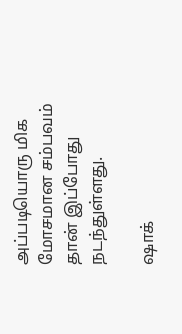அப்படியொரு மிக மோசமான சம்பவம் தான் இப்போது நடந்துள்ளது.

ஷாக்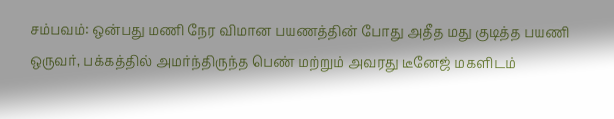சம்பவம்: ஒன்பது மணி நேர விமான பயணத்தின் போது அதீத மது குடித்த பயணி ஒருவர், பக்கத்தில் அமர்ந்திருந்த பெண் மற்றும் அவரது டீனேஜ் மகளிடம்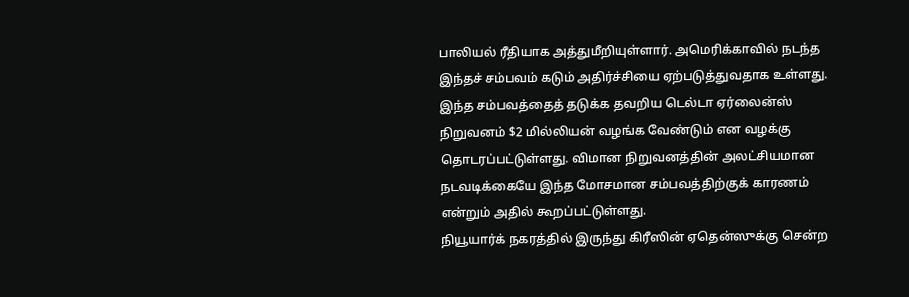பாலியல் ரீதியாக அத்துமீறியுள்ளார். அமெரிக்காவில் நடந்த இந்தச் சம்பவம் கடும் அதிர்ச்சியை ஏற்படுத்துவதாக உள்ளது. இந்த சம்பவத்தைத் தடுக்க தவறிய டெல்டா ஏர்லைன்ஸ் நிறுவனம் $2 மில்லியன் வழங்க வேண்டும் என வழக்கு தொடரப்பட்டுள்ளது. விமான நிறுவனத்தின் அலட்சியமான நடவடிக்கையே இந்த மோசமான சம்பவத்திற்குக் காரணம் என்றும் அதில் கூறப்பட்டுள்ளது.
நியூயார்க் நகரத்தில் இருந்து கிரீஸின் ஏதென்ஸுக்கு சென்ற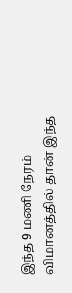இந்த 9 மணி நேரம் விமானத்தில் தான் இந்த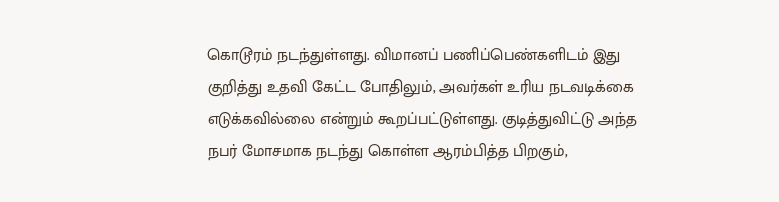கொடூரம் நடந்துள்ளது. விமானப் பணிப்பெண்களிடம் இது குறித்து உதவி கேட்ட போதிலும், அவர்கள் உரிய நடவடிக்கை எடுக்கவில்லை என்றும் கூறப்பட்டுள்ளது. குடித்துவிட்டு அந்த நபர் மோசமாக நடந்து கொள்ள ஆரம்பித்த பிறகும்,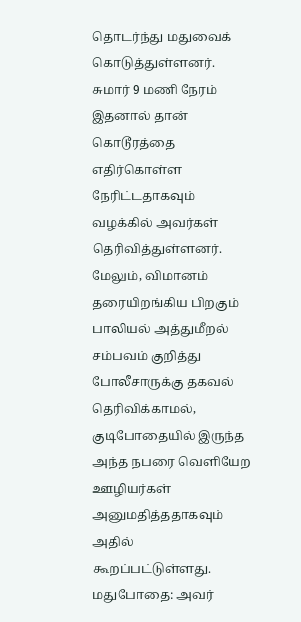தொடர்ந்து மதுவைக் கொடுத்துள்ளனர். சுமார் 9 மணி நேரம் இதனால் தான் கொடூரத்தை எதிர்கொள்ள நேரிட்டதாகவும் வழக்கில் அவர்கள் தெரிவித்துள்ளனர்.
மேலும், விமானம் தரையிறங்கிய பிறகும் பாலியல் அத்துமீறல் சம்பவம் குறித்து போலீசாருக்கு தகவல் தெரிவிக்காமல், குடிபோதையில் இருந்த அந்த நபரை வெளியேற ஊழியர்கள் அனுமதித்ததாகவும் அதில் கூறப்பட்டுள்ளது.
மதுபோதை: அவர்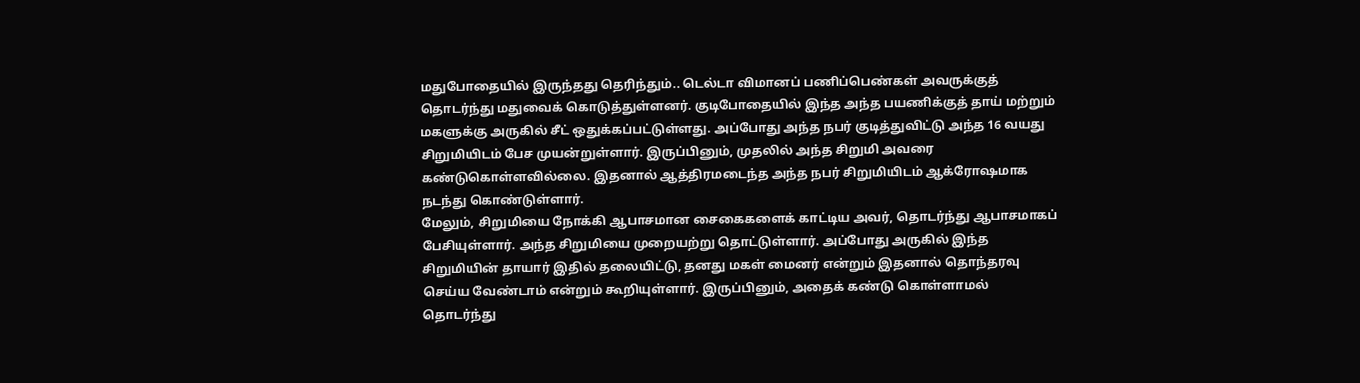மதுபோதையில் இருந்தது தெரிந்தும்.. டெல்டா விமானப் பணிப்பெண்கள் அவருக்குத் தொடர்ந்து மதுவைக் கொடுத்துள்ளனர். குடிபோதையில் இந்த அந்த பயணிக்குத் தாய் மற்றும் மகளுக்கு அருகில் சீட் ஒதுக்கப்பட்டுள்ளது. அப்போது அந்த நபர் குடித்துவிட்டு அந்த 16 வயது சிறுமியிடம் பேச முயன்றுள்ளார். இருப்பினும், முதலில் அந்த சிறுமி அவரை கண்டுகொள்ளவில்லை. இதனால் ஆத்திரமடைந்த அந்த நபர் சிறுமியிடம் ஆக்ரோஷமாக நடந்து கொண்டுள்ளார்.
மேலும், சிறுமியை நோக்கி ஆபாசமான சைகைகளைக் காட்டிய அவர், தொடர்ந்து ஆபாசமாகப் பேசியுள்ளார். அந்த சிறுமியை முறையற்று தொட்டுள்ளார். அப்போது அருகில் இந்த சிறுமியின் தாயார் இதில் தலையிட்டு, தனது மகள் மைனர் என்றும் இதனால் தொந்தரவு செய்ய வேண்டாம் என்றும் கூறியுள்ளார். இருப்பினும், அதைக் கண்டு கொள்ளாமல் தொடர்ந்து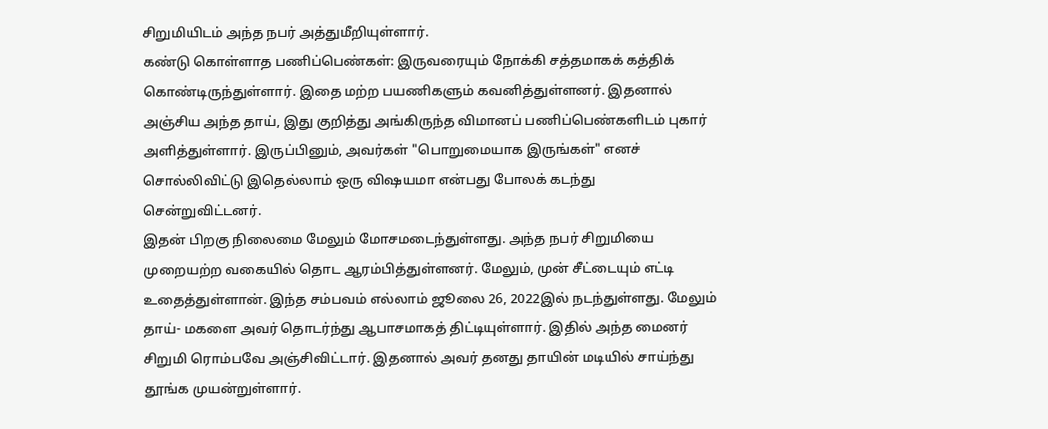சிறுமியிடம் அந்த நபர் அத்துமீறியுள்ளார்.
கண்டு கொள்ளாத பணிப்பெண்கள்: இருவரையும் நோக்கி சத்தமாகக் கத்திக் கொண்டிருந்துள்ளார். இதை மற்ற பயணிகளும் கவனித்துள்ளனர். இதனால் அஞ்சிய அந்த தாய், இது குறித்து அங்கிருந்த விமானப் பணிப்பெண்களிடம் புகார் அளித்துள்ளார். இருப்பினும், அவர்கள் "பொறுமையாக இருங்கள்" எனச் சொல்லிவிட்டு இதெல்லாம் ஒரு விஷயமா என்பது போலக் கடந்து சென்றுவிட்டனர்.
இதன் பிறகு நிலைமை மேலும் மோசமடைந்துள்ளது. அந்த நபர் சிறுமியை முறையற்ற வகையில் தொட ஆரம்பித்துள்ளனர். மேலும், முன் சீட்டையும் எட்டி உதைத்துள்ளான். இந்த சம்பவம் எல்லாம் ஜூலை 26, 2022இல் நடந்துள்ளது. மேலும் தாய்- மகளை அவர் தொடர்ந்து ஆபாசமாகத் திட்டியுள்ளார். இதில் அந்த மைனர் சிறுமி ரொம்பவே அஞ்சிவிட்டார். இதனால் அவர் தனது தாயின் மடியில் சாய்ந்து தூங்க முயன்றுள்ளார்.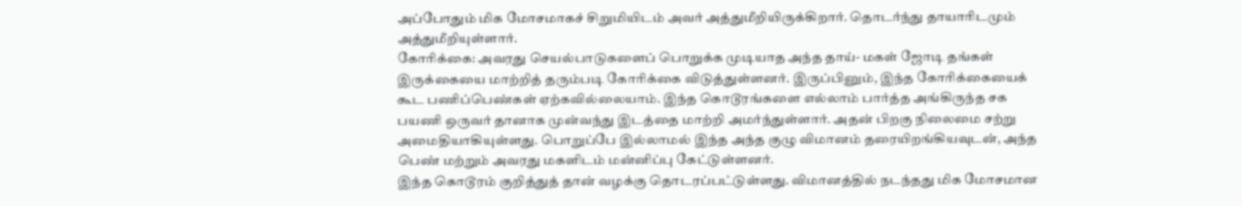அப்போதும் மிக மோசமாகச் சிறுமியிடம் அவர் அத்துமீறியிருக்கிறார். தொடர்ந்து தாயாரிடமும் அத்துமீறியுள்ளார்.
கோரிக்கை: அவரது செயல்பாடுகளைப் பொறுக்க முடியாத அந்த தாய்- மகள் ஜோடி தங்கள் இருக்கையை மாற்றித் தரும்படி கோரிக்கை விடுத்துள்ளனர். இருப்பினும், இந்த கோரிக்கையைக் கூட பணிப்பெண்கள் ஏற்கவில்லையாம். இந்த கொடூரங்களை எல்லாம் பார்த்த அங்கிருந்த சக பயணி ஒருவர் தானாக முன்வந்து இடத்தை மாற்றி அமர்ந்துள்ளார். அதன் பிறகு நிலைமை சற்று அமைதியாகியுள்ளது. பொறுப்பே இல்லாமல் இந்த அந்த குழு விமானம் தரையிறங்கியவுடன், அந்த பெண் மற்றும் அவரது மகளிடம் மன்னிப்பு கேட்டுள்ளனர்.
இந்த கொடூரம் குறித்துத் தான் வழக்கு தொடரப்பட்டுள்ளது. விமானத்தில் நடந்தது மிக மோசமான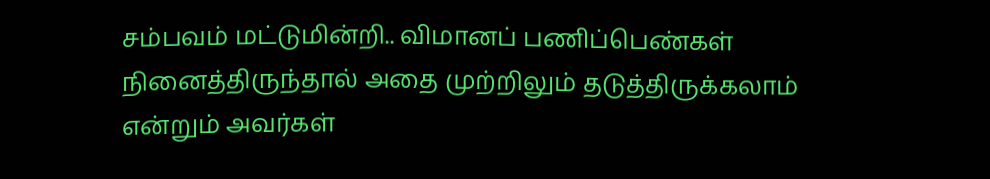சம்பவம் மட்டுமின்றி.. விமானப் பணிப்பெண்கள் நினைத்திருந்தால் அதை முற்றிலும் தடுத்திருக்கலாம் என்றும் அவர்கள்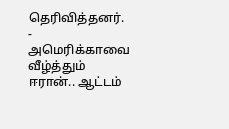தெரிவித்தனர்.
-
அமெரிக்காவை வீழ்த்தும் ஈரான்.. ஆட்டம்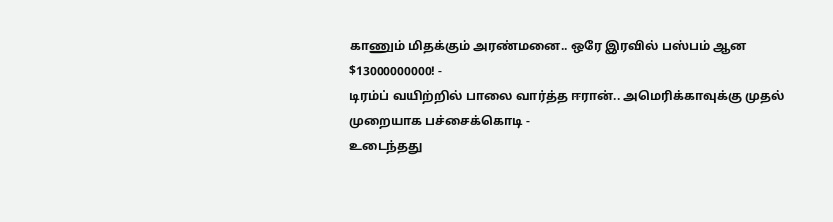காணும் மிதக்கும் அரண்மனை.. ஒரே இரவில் பஸ்பம் ஆன $13000000000! -
டிரம்ப் வயிற்றில் பாலை வார்த்த ஈரான்.. அமெரிக்காவுக்கு முதல் முறையாக பச்சைக்கொடி -
உடைந்தது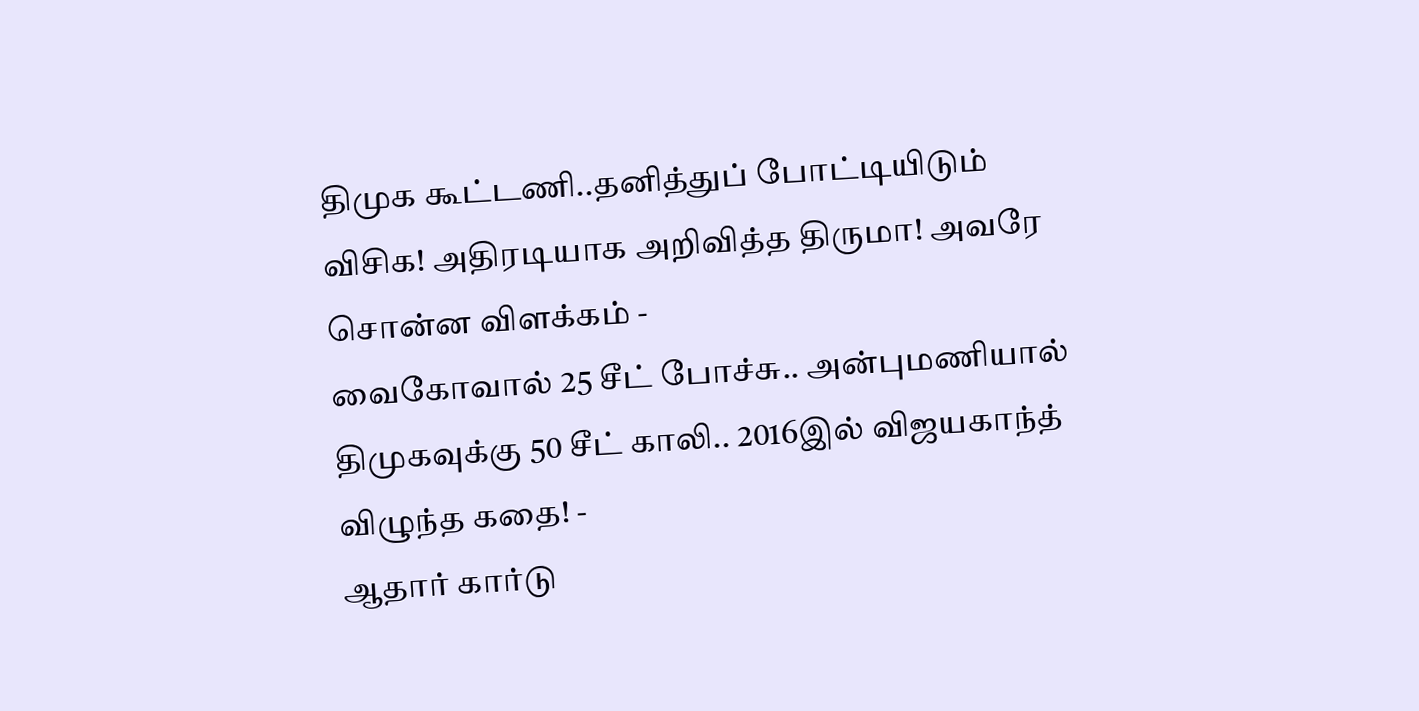திமுக கூட்டணி..தனித்துப் போட்டியிடும் விசிக! அதிரடியாக அறிவித்த திருமா! அவரே சொன்ன விளக்கம் -
வைகோவால் 25 சீட் போச்சு.. அன்புமணியால் திமுகவுக்கு 50 சீட் காலி.. 2016இல் விஜயகாந்த் விழுந்த கதை! -
ஆதார் கார்டு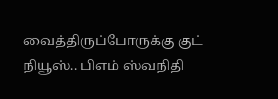வைத்திருப்போருக்கு குட் நியூஸ்.. பிஎம் ஸ்வநிதி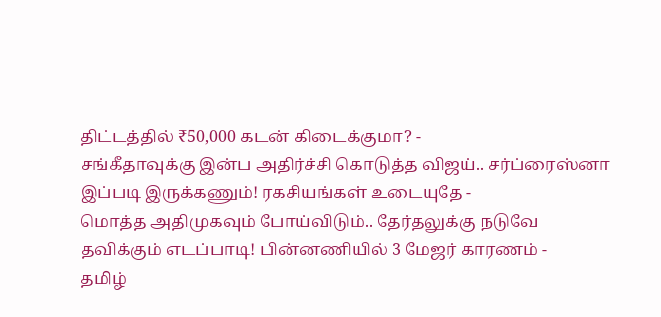திட்டத்தில் ₹50,000 கடன் கிடைக்குமா? -
சங்கீதாவுக்கு இன்ப அதிர்ச்சி கொடுத்த விஜய்.. சர்ப்ரைஸ்னா இப்படி இருக்கணும்! ரகசியங்கள் உடையுதே -
மொத்த அதிமுகவும் போய்விடும்.. தேர்தலுக்கு நடுவே தவிக்கும் எடப்பாடி! பின்னணியில் 3 மேஜர் காரணம் -
தமிழ்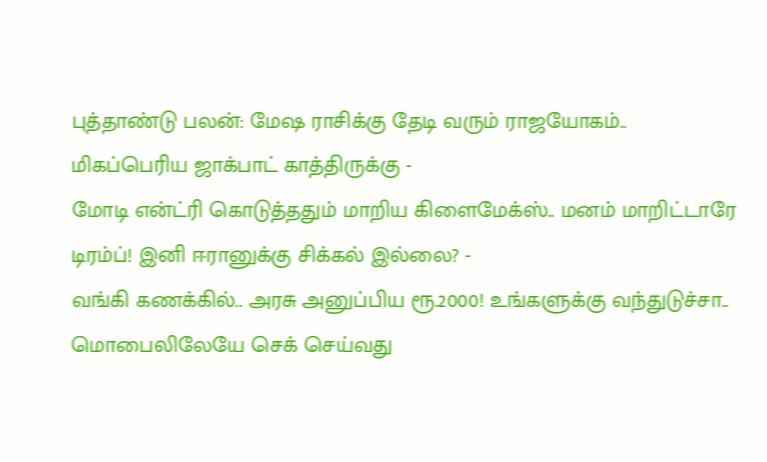புத்தாண்டு பலன்: மேஷ ராசிக்கு தேடி வரும் ராஜயோகம்.. மிகப்பெரிய ஜாக்பாட் காத்திருக்கு -
மோடி என்ட்ரி கொடுத்ததும் மாறிய கிளைமேக்ஸ்.. மனம் மாறிட்டாரே டிரம்ப்! இனி ஈரானுக்கு சிக்கல் இல்லை? -
வங்கி கணக்கில்.. அரசு அனுப்பிய ரூ.2000! உங்களுக்கு வந்துடுச்சா.. மொபைலிலேயே செக் செய்வது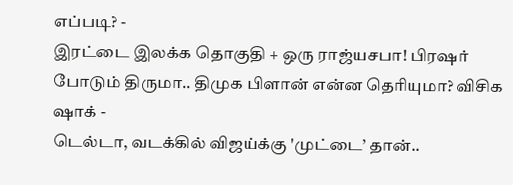எப்படி? -
இரட்டை இலக்க தொகுதி + ஒரு ராஜ்யசபா! பிரஷர் போடும் திருமா.. திமுக பிளான் என்ன தெரியுமா? விசிக ஷாக் -
டெல்டா, வடக்கில் விஜய்க்கு 'முட்டை’ தான்..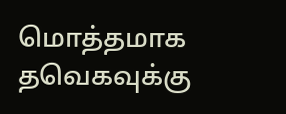மொத்தமாக தவெகவுக்கு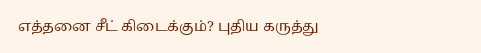எத்தனை சீட் கிடைக்கும்? புதிய கருத்து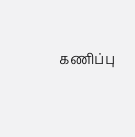கணிப்பு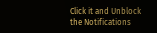Click it and Unblock the Notifications